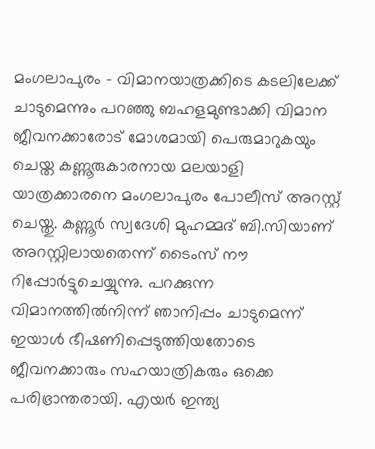മംഗലാപുരം – വിമാനയാത്രക്കിടെ കടലിലേക്ക് ചാടുമെന്നും പറഞ്ഞു ബഹളമുണ്ടാക്കി വിമാന ജീവനക്കാരോട് മോശമായി പെരുമാറുകയും ചെയ്ത കണ്ണൂരുകാരനായ മലയാളി യാത്രക്കാരനെ മംഗലാപുരം പോലീസ് അറസ്റ്റ് ചെയ്തു. കണ്ണൂർ സ്വദേശി മുഹമ്മദ് ബി.സിയാണ് അറസ്റ്റിലായതെന്ന് ടൈംസ് നൗ റിപ്പോർട്ടുചെയ്യുന്നു. പറക്കുന്ന വിമാനത്തിൽനിന്ന് ഞാനിപ്പം ചാടുമെന്ന് ഇയാൾ ഭീഷണിപ്പെടുത്തിയതോടെ ജീവനക്കാരും സഹയാത്രികരും ഒക്കെ പരിഭ്രാന്തരായി. എയർ ഇന്ത്യ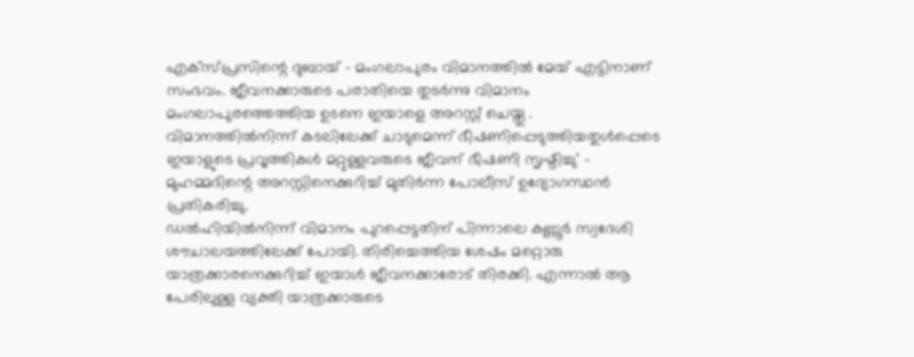എക്സ്പ്രസിന്റെ ദുബായ് – മംഗലാപുരം വിമാനത്തിൽ മേയ് എട്ടിനാണ് സംഭവം. ജീവനക്കാരുടെ പരാതിയെ തുടർന്നു വിമാനം മംഗലാപുരത്തെത്തിയ ഉടനെ ഇയാളെ അറസ്റ്റ് ചെയ്തു .
വിമാനത്തിൽനിന്ന് കടലിലേക്ക് ചാടുമെന്ന് ഭീഷണിപ്പെടുത്തിയതുൾപ്പെടെ ഇയാളുടെ പ്രവൃത്തികൾ മറ്റുള്ളവരുടെ ജീവന് ഭീഷണി സൃഷ്ടിച്ചു’ – മുഹമ്മദിന്റെ അറസ്റ്റിനെക്കുറിച്ച് മുതിർന്ന പോലീസ് ഉദ്യോഗസ്ഥൻ പ്രതികരിച്ചു.
ഡൽഹിയിൽനിന്ന് വിമാനം പുറപ്പെട്ടതിന് പിന്നാലെ കണ്ണൂർ സ്വദേശി ശൗചാലയത്തിലേക്ക് പോയി. തിരിച്ചെത്തിയ ശേഷം മറ്റൊരു യാത്രക്കാരനെക്കുറിച്ച് ഇയാൾ ജീവനക്കാരോട് തിരക്കി. എന്നാൽ ആ പേരിലുള്ള വ്യക്തി യാത്രക്കാരുടെ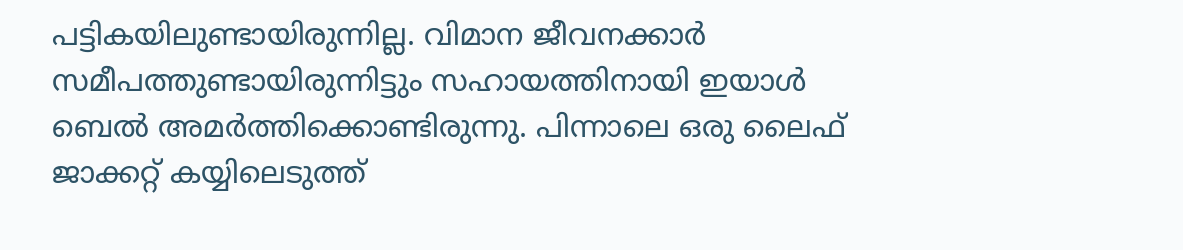പട്ടികയിലുണ്ടായിരുന്നില്ല. വിമാന ജീവനക്കാർ സമീപത്തുണ്ടായിരുന്നിട്ടും സഹായത്തിനായി ഇയാൾ ബെൽ അമർത്തിക്കൊണ്ടിരുന്നു. പിന്നാലെ ഒരു ലൈഫ് ജാക്കറ്റ് കയ്യിലെടുത്ത്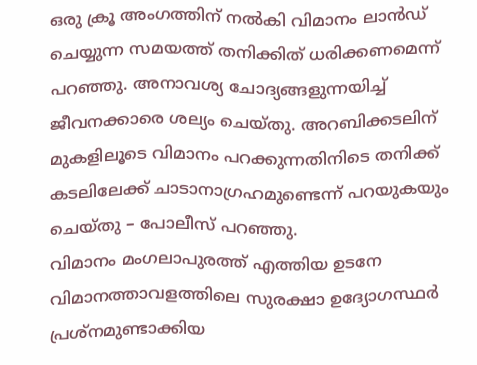ഒരു ക്രൂ അംഗത്തിന് നൽകി വിമാനം ലാൻഡ് ചെയ്യുന്ന സമയത്ത് തനിക്കിത് ധരിക്കണമെന്ന് പറഞ്ഞു. അനാവശ്യ ചോദ്യങ്ങളുന്നയിച്ച് ജീവനക്കാരെ ശല്യം ചെയ്തു. അറബിക്കടലിന് മുകളിലൂടെ വിമാനം പറക്കുന്നതിനിടെ തനിക്ക് കടലിലേക്ക് ചാടാനാഗ്രഹമുണ്ടെന്ന് പറയുകയും ചെയ്തു – പോലീസ് പറഞ്ഞു.
വിമാനം മംഗലാപുരത്ത് എത്തിയ ഉടനേ വിമാനത്താവളത്തിലെ സുരക്ഷാ ഉദ്യോഗസ്ഥർ പ്രശ്നമുണ്ടാക്കിയ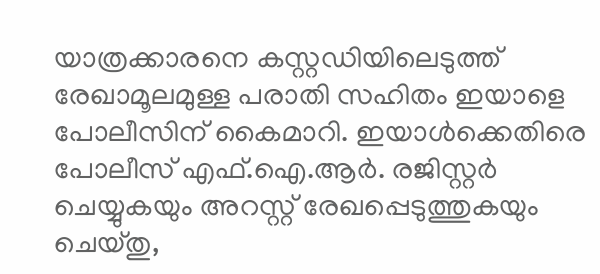യാത്രക്കാരനെ കസ്റ്റഡിയിലെടുത്ത് രേഖാമൂലമുള്ള പരാതി സഹിതം ഇയാളെ പോലീസിന് കൈമാറി. ഇയാൾക്കെതിരെ പോലീസ് എഫ്.ഐ.ആർ. രജിസ്റ്റർ ചെയ്യുകയും അറസ്റ്റ് രേഖപ്പെടുത്തുകയും ചെയ്തു,